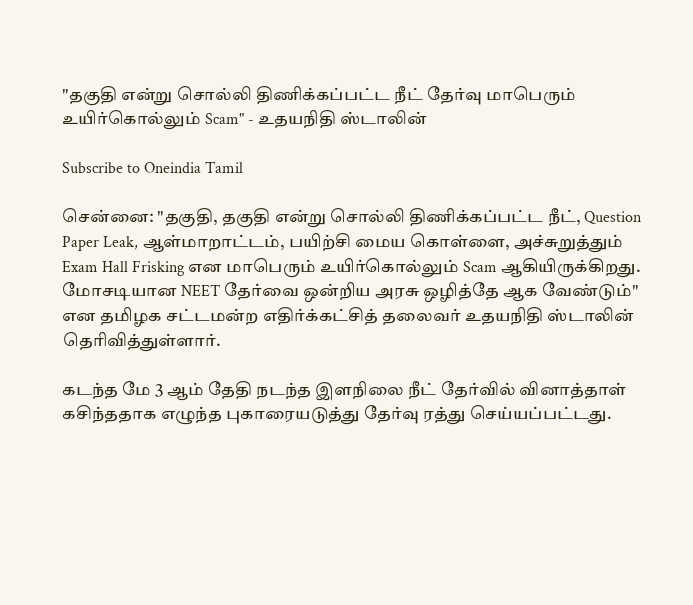"தகுதி என்று சொல்லி திணிக்கப்பட்ட நீட் தேர்வு மாபெரும் உயிர்கொல்லும் Scam" - உதயநிதி ஸ்டாலின்

Subscribe to Oneindia Tamil

சென்னை: "தகுதி, தகுதி என்று சொல்லி திணிக்கப்பட்ட நீட், Question Paper Leak, ஆள்மாறாட்டம், பயிற்சி மைய கொள்ளை, அச்சுறுத்தும் Exam Hall Frisking என மாபெரும் உயிர்கொல்லும் Scam ஆகியிருக்கிறது. மோசடியான NEET தேர்வை ஒன்றிய அரசு ஒழித்தே ஆக வேண்டும்" என தமிழக சட்டமன்ற எதிர்க்கட்சித் தலைவர் உதயநிதி ஸ்டாலின் தெரிவித்துள்ளார்.

கடந்த மே 3 ஆம் தேதி நடந்த இளநிலை நீட் தேர்வில் வினாத்தாள் கசிந்ததாக எழுந்த புகாரையடுத்து தேர்வு ரத்து செய்யப்பட்டது.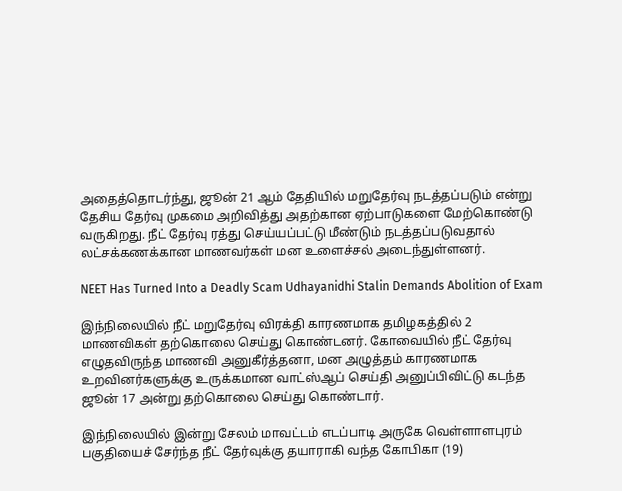அதைத்தொடர்ந்து, ஜூன் 21 ஆம் தேதியில் மறுதேர்வு நடத்தப்படும் என்று தேசிய தேர்வு முகமை அறிவித்து அதற்கான ஏற்பாடுகளை மேற்கொண்டு வருகிறது. நீட் தேர்வு ரத்து செய்யப்பட்டு மீண்டும் நடத்தப்படுவதால் லட்சக்கணக்கான மாணவர்கள் மன உளைச்சல் அடைந்துள்ளனர்.

NEET Has Turned Into a Deadly Scam Udhayanidhi Stalin Demands Abolition of Exam

இந்நிலையில் நீட் மறுதேர்வு விரக்தி காரணமாக தமிழகத்தில் 2 மாணவிகள் தற்கொலை செய்து கொண்டனர். கோவையில் நீட் தேர்வு எழுதவிருந்த மாணவி அனுகீர்த்தனா, மன அழுத்தம் காரணமாக உறவினர்களுக்கு உருக்கமான வாட்ஸ்ஆப் செய்தி அனுப்பிவிட்டு கடந்த ஜூன் 17 அன்று தற்கொலை செய்து கொண்டார்.

இந்நிலையில் இன்று சேலம் மாவட்டம் எடப்பாடி அருகே வெள்ளாளபுரம் பகுதியைச் சேர்ந்த நீட் தேர்வுக்கு தயாராகி வந்த கோபிகா (19)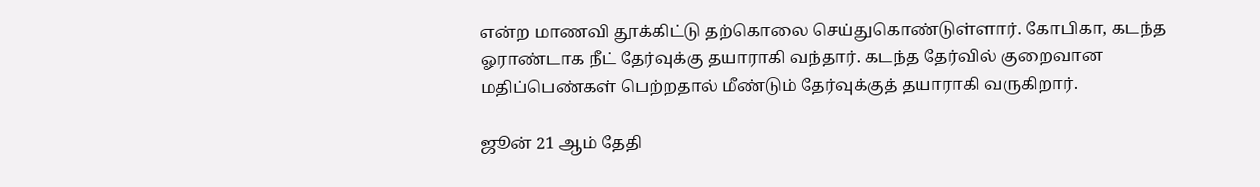என்ற மாணவி தூக்கிட்டு தற்கொலை செய்துகொண்டுள்ளார். கோபிகா, கடந்த ஓராண்டாக நீட் தேர்வுக்கு தயாராகி வந்தார். கடந்த தேர்வில் குறைவான மதிப்பெண்கள் பெற்றதால் மீண்டும் தேர்வுக்குத் தயாராகி வருகிறார்.

ஜூன் 21 ஆம் தேதி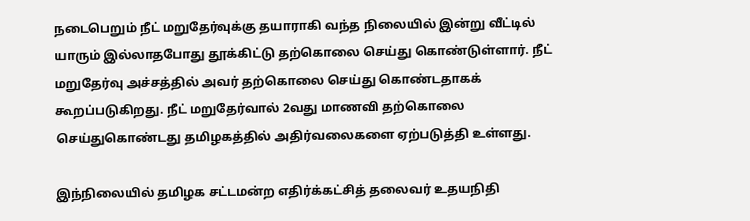நடைபெறும் நீட் மறுதேர்வுக்கு தயாராகி வந்த நிலையில் இன்று வீட்டில் யாரும் இல்லாதபோது தூக்கிட்டு தற்கொலை செய்து கொண்டுள்ளார். நீட் மறுதேர்வு அச்சத்தில் அவர் தற்கொலை செய்து கொண்டதாகக் கூறப்படுகிறது. நீட் மறுதேர்வால் 2வது மாணவி தற்கொலை செய்துகொண்டது தமிழகத்தில் அதிர்வலைகளை ஏற்படுத்தி உள்ளது.

இந்நிலையில் தமிழக சட்டமன்ற எதிர்க்கட்சித் தலைவர் உதயநிதி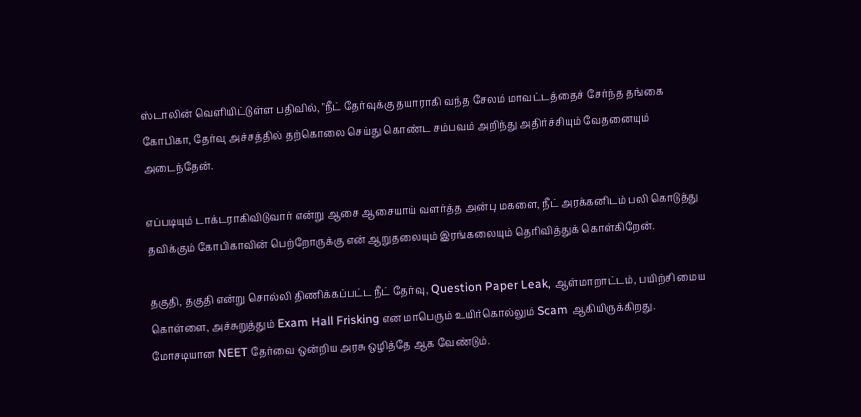ஸ்டாலின் வெளியிட்டுள்ள பதிவில், "நீட் தேர்வுக்கு தயாராகி வந்த சேலம் மாவட்டத்தைச் சேர்ந்த தங்கை கோபிகா, தேர்வு அச்சத்தில் தற்கொலை செய்து கொண்ட சம்பவம் அறிந்து அதிர்ச்சியும் வேதனையும் அடைந்தேன்.

எப்படியும் டாக்டராகிவிடுவார் என்று ஆசை ஆசையாய் வளர்த்த அன்பு மகளை, நீட் அரக்கனிடம் பலி கொடுத்து தவிக்கும் கோபிகாவின் பெற்றோருக்கு என் ஆறுதலையும் இரங்கலையும் தெரிவித்துக் கொள்கிறேன்.

தகுதி, தகுதி என்று சொல்லி திணிக்கப்பட்ட நீட் தேர்வு, Question Paper Leak, ஆள்மாறாட்டம், பயிற்சி மைய கொள்ளை, அச்சுறுத்தும் Exam Hall Frisking என மாபெரும் உயிர்கொல்லும் Scam ஆகியிருக்கிறது. மோசடியான NEET தேர்வை ஒன்றிய அரசு ஒழித்தே ஆக வேண்டும்.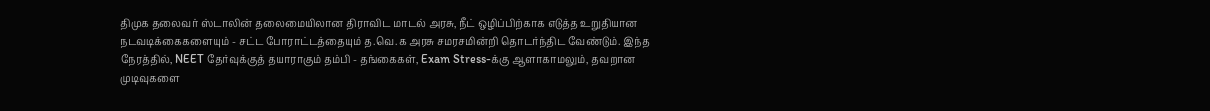திமுக தலைவர் ஸ்டாலின் தலைமையிலான திராவிட மாடல் அரசு, நீட் ஒழிப்பிற்காக எடுத்த உறுதியான நடவடிக்கைகளையும் - சட்ட போராட்டத்தையும் த.வெ.க அரசு சமரசமின்றி தொடர்ந்திட வேண்டும். இந்த நேரத்தில், NEET தேர்வுக்குத் தயாராகும் தம்பி - தங்கைகள், Exam Stress-க்கு ஆளாகாமலும், தவறான முடிவுகளை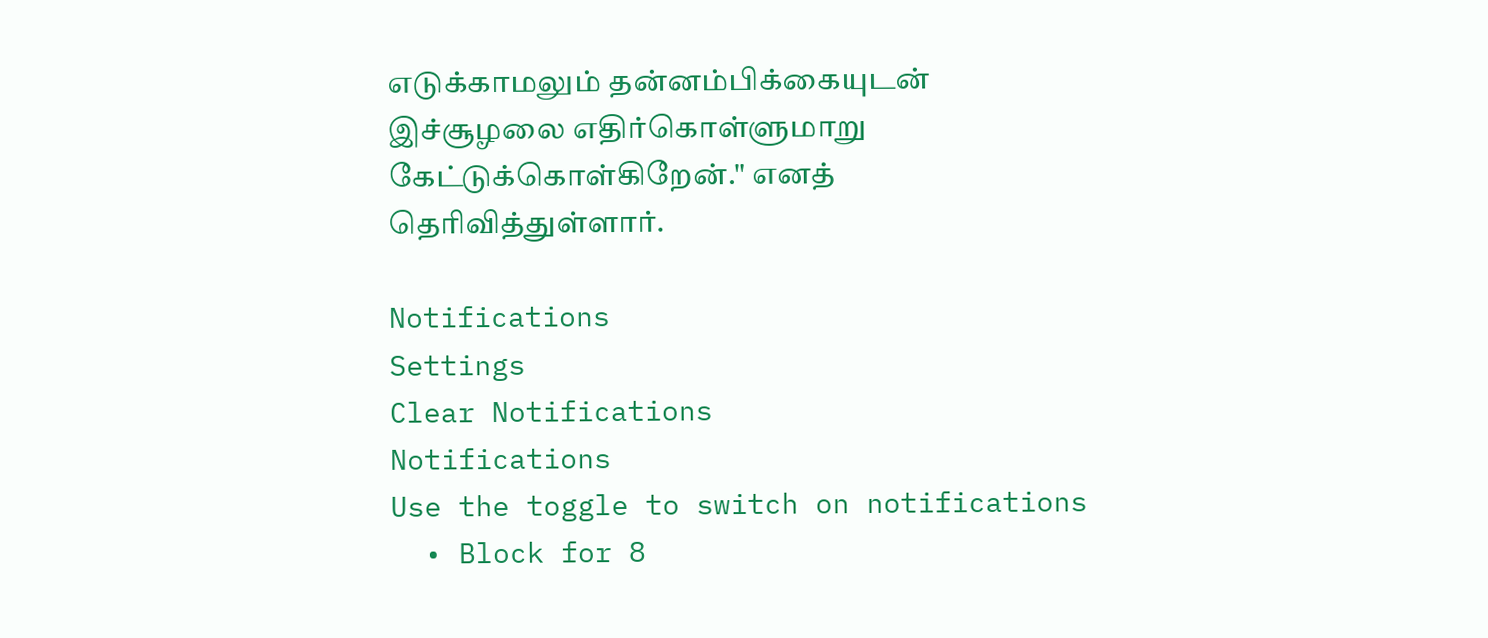எடுக்காமலும் தன்னம்பிக்கையுடன் இச்சூழலை எதிர்கொள்ளுமாறு கேட்டுக்கொள்கிறேன்." எனத் தெரிவித்துள்ளார்.

Notifications
Settings
Clear Notifications
Notifications
Use the toggle to switch on notifications
  • Block for 8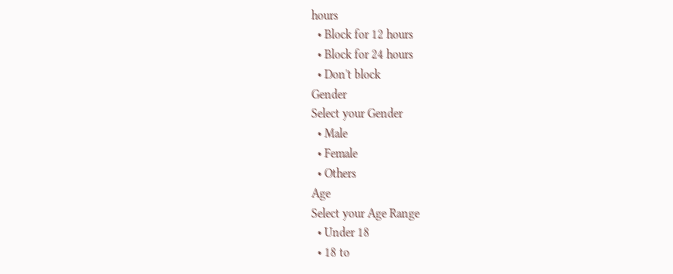hours
  • Block for 12 hours
  • Block for 24 hours
  • Don't block
Gender
Select your Gender
  • Male
  • Female
  • Others
Age
Select your Age Range
  • Under 18
  • 18 to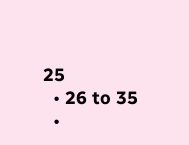25
  • 26 to 35
  •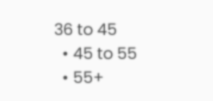36 to 45
  • 45 to 55
  • 55+